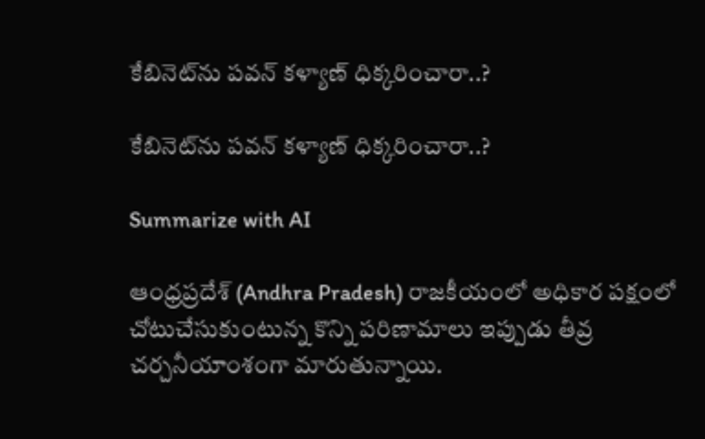కేబినెట్‌ను ప‌వ‌న్ క‌ళ్యాణ్ ధిక్క‌రించారా..?

కేబినెట్‌ను ప‌వ‌న్ క‌ళ్యాణ్ ధిక్క‌రించారా..?

Summarize with AI

ఆంధ్రప్రదేశ్ (Andhra Pradesh) రాజకీయంలో అధికార పక్షంలో చోటుచేసుకుంటున్న కొన్ని పరిణామాలు ఇప్పుడు తీవ్ర చర్చనీయాంశంగా మారుతున్నాయి.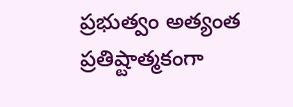ప్రభుత్వం అత్యంత ప్రతిష్టాత్మకంగా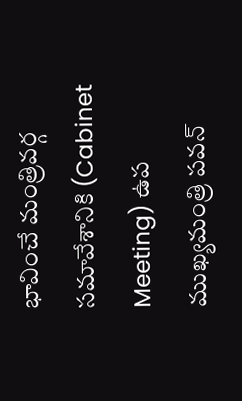భావించే మంత్రివర్గ సమావేశానికి (Cabinet Meeting) ఉప ముఖ్యమంత్రి పవన్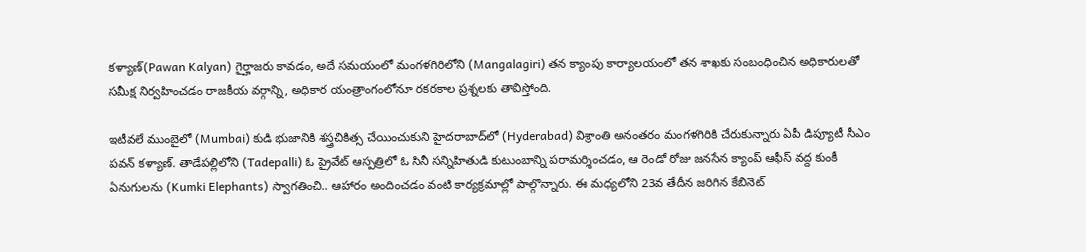కళ్యాణ్(Pawan Kalyan) గైర్హాజరు కావడం, అదే సమయంలో మంగళగిరిలోని (Mangalagiri) త‌న‌ క్యాంపు కార్యాలయంలో త‌న శాఖ‌కు సంబంధించిన అధికారులతో సమీక్ష నిర్వహించడం రాజకీయ వర్గాన్ని, అధికార యంత్రాంగంలోనూ రకరకాల ప్రశ్నలకు తావిస్తోంది.

ఇటీవలే ముంబైలో (Mumbai) కుడి భుజానికి శస్త్రచికిత్స చేయించుకుని హైద‌రాబాద్‌లో (Hyderabad) విశ్రాంతి అనంత‌రం మంగ‌ళ‌గిరికి చేరుకున్నారు ఏపీ డిప్యూటీ సీఎం ప‌వ‌న్ క‌ళ్యాణ్‌. తాడేపల్లిలోని (Tadepalli) ఓ ప్రైవేట్ ఆస్పత్రిలో ఓ సినీ స‌న్నిహితుడి కుటుంబాన్ని పరామర్శించడం, ఆ రెండో రోజు జనసేన క్యాంప్ ఆఫీస్ వద్ద కుంకీ ఏనుగులను (Kumki Elephants) స్వాగ‌తించి.. ఆహారం అందించడం వంటి కార్యక్రమాల్లో పాల్గొన్నారు. ఈ మ‌ధ్య‌లోని 23వ తేదీన జ‌రిగిన కేబినెట్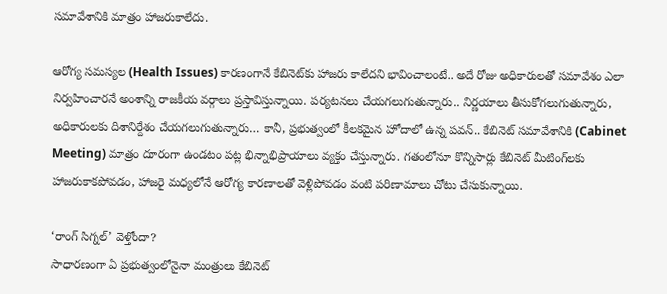స‌మావేశానికి మాత్రం హాజ‌రుకాలేదు.

ఆరోగ్య సమస్యల (Health Issues) కారణంగానే కేబినెట్‌కు హాజరు కాలేదని భావించాలంటే.. అదే రోజు అధికారులతో సమావేశం ఎలా నిర్వహించారనే అంశాన్ని రాజకీయ వర్గాలు ప్రస్తావిస్తున్నాయి. ప‌ర్య‌ట‌న‌లు చేయ‌గ‌లుగుతున్నారు.. నిర్ణయాలు తీసుకోగలుగుతున్నారు, అధికారులకు దిశానిర్దేశం చేయగలుగుతున్నారు… కానీ, ప్రభుత్వంలో కీలకమైన హోదాలో ఉన్న ప‌వ‌న్.. కేబినెట్ సమావేశానికి (Cabinet Meeting) మాత్రం దూరంగా ఉండటం పట్ల భిన్నాభిప్రాయాలు వ్యక్తం చేస్తున్నారు. గతంలోనూ కొన్నిసార్లు కేబినెట్ మీటింగ్‌లకు హాజరుకాకపోవడం, హాజరై మధ్యలోనే ఆరోగ్య కార‌ణాల‌తో వెళ్లిపోవ‌డం వంటి పరిణామాలు చోటు చేసుకున్నాయి.

‘రాంగ్ సిగ్నల్’ వెళ్తోందా?
సాధారణంగా ఏ ప్రభుత్వంలోనైనా మంత్రులు కేబినెట్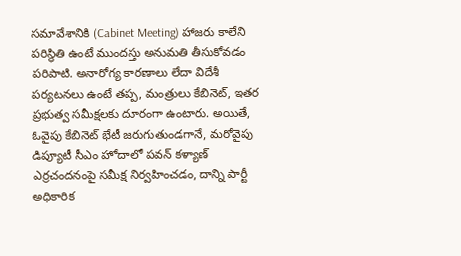సమావేశానికి (Cabinet Meeting) హాజరు కాలేని పరిస్థితి ఉంటే ముందస్తు అనుమతి తీసుకోవడం పరిపాటి. అనారోగ్య కారణాలు లేదా విదేశీ పర్యటనలు ఉంటే తప్ప, మంత్రులు కేబినెట్‌, ఇతర ప్రభుత్వ సమీక్షలకు దూరంగా ఉంటారు. అయితే, ఓవైపు కేబినెట్ భేటీ జరుగుతుండగానే, మరోవైపు డిప్యూటీ సీఎం హోదాలో పవన్ కళ్యాణ్ ఎర్ర‌చంద‌నంపై సమీక్ష నిర్వహించడం, దాన్ని పార్టీ అధికారిక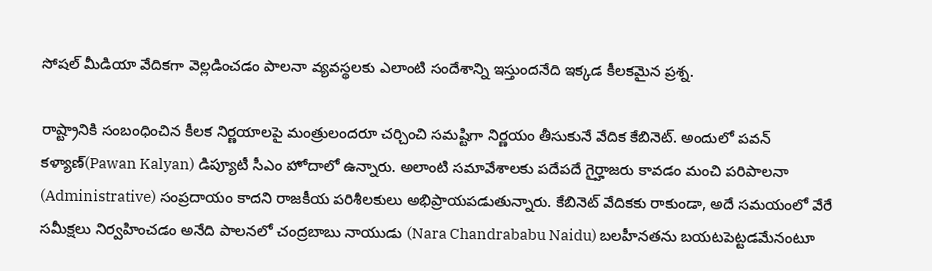సోషల్ మీడియా వేదికగా వెల్లడించడం పాలనా వ్యవస్థలకు ఎలాంటి సందేశాన్ని ఇస్తుందనేది ఇక్కడ కీలకమైన ప్రశ్న.

రాష్ట్రానికి సంబంధించిన కీలక నిర్ణయాలపై మంత్రులందరూ చర్చించి సమష్టిగా నిర్ణయం తీసుకునే వేదిక కేబినెట్. అందులో ప‌వ‌న్ క‌ళ్యాణ్(Pawan Kalyan) డిప్యూటీ సీఎం హోదాలో ఉన్నారు. అలాంటి సమావేశాలకు పదేపదే గైర్హాజరు కావడం మంచి పరిపాలనా (Administrative) సంప్రదాయం కాదని రాజకీయ పరిశీలకులు అభిప్రాయపడుతున్నారు. కేబినెట్ వేదికకు రాకుండా, అదే సమయంలో వేరే సమీక్షలు నిర్వహించడం అనేది పాల‌న‌లో చంద్ర‌బాబు నాయుడు (Nara Chandrababu Naidu) బ‌ల‌హీన‌త‌ను బ‌య‌ట‌పెట్ట‌డ‌మేనంటూ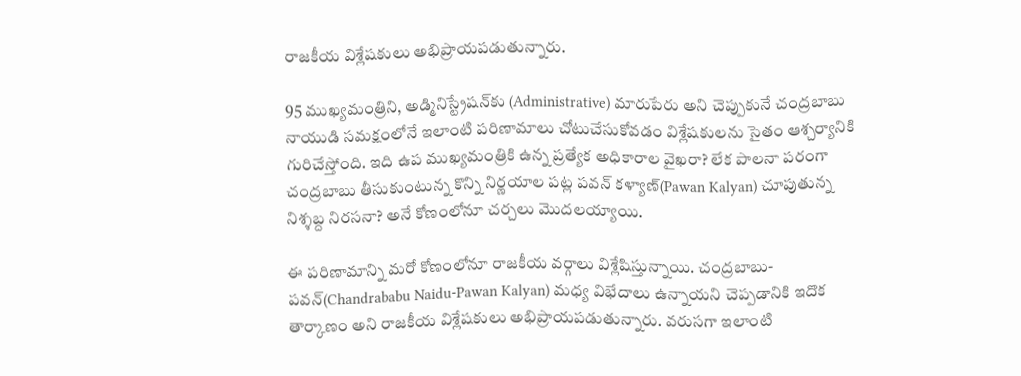రాజ‌కీయ విశ్లేష‌కులు అభిప్రాయ‌ప‌డుతున్నారు.

95 ముఖ్య‌మంత్రిని, అడ్మినిస్ట్రేష‌న్‌కు (Administrative) మారుపేరు అని చెప్పుకునే చంద్రబాబు నాయుడి సమక్షంలోనే ఇలాంటి పరిణామాలు చోటుచేసుకోవడం విశ్లేషకులను సైతం ఆశ్చర్యానికి గురిచేస్తోంది. ఇది ఉప ముఖ్యమంత్రికి ఉన్న ప్రత్యేక అధికారాల వైఖరా? లేక పాలనా పరంగా చంద్రబాబు తీసుకుంటున్న కొన్ని నిర్ణయాల పట్ల పవన్ కళ్యాణ్(Pawan Kalyan) చూపుతున్న నిశ్శబ్ద నిరసనా? అనే కోణంలోనూ చర్చలు మొదలయ్యాయి.

ఈ పరిణామాన్ని మరో కోణంలోనూ రాజకీయ వర్గాలు విశ్లేషిస్తున్నాయి. చంద్రబాబు-పవన్(Chandrababu Naidu-Pawan Kalyan) మధ్య విభేదాలు ఉన్నాయని చెప్పడానికి ఇదొక తార్కాణం అని రాజకీయ విశ్లేషకులు అభిప్రాయపడుతున్నారు. వరుసగా ఇలాంటి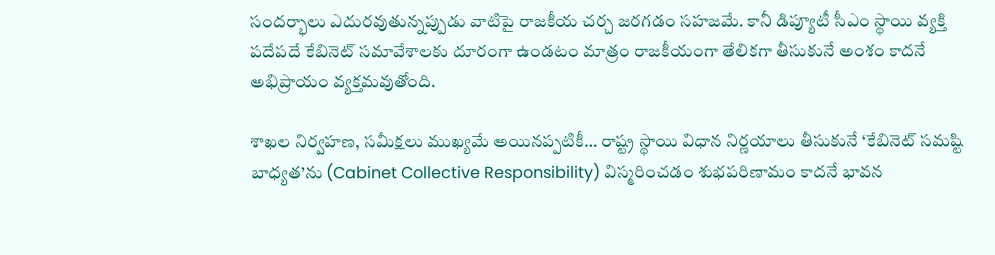సందర్భాలు ఎదురవుతున్నప్పుడు వాటిపై రాజకీయ చర్చ జరగడం సహజమే. కానీ డిప్యూటీ సీఎం స్థాయి వ్యక్తి పదేపదే కేబినెట్ సమావేశాలకు దూరంగా ఉండటం మాత్రం రాజకీయంగా తేలికగా తీసుకునే అంశం కాదనే అభిప్రాయం వ్యక్తమవుతోంది.

శాఖల నిర్వహణ, సమీక్షలు ముఖ్యమే అయినప్పటికీ… రాష్ట్ర స్థాయి విధాన నిర్ణయాలు తీసుకునే ‘కేబినెట్ సమష్టి బాధ్యత’ను (Cabinet Collective Responsibility) విస్మరించడం శుభపరిణామం కాదనే భావన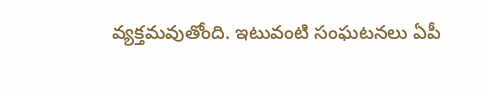వ్యక్తమవుతోంది. ఇటువంటి సంఘటనలు ఏపీ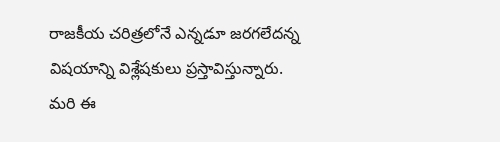రాజకీయ చరిత్రలోనే ఎన్నడూ జరగలేదన్న విషయాన్ని విశ్లేషకులు ప్రస్తావిస్తున్నారు. మరి ఈ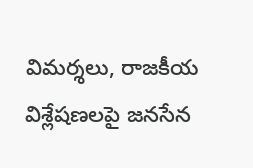విమర్శలు, రాజకీయ విశ్లేషణలపై జనసేన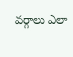వర్గాలు ఎలా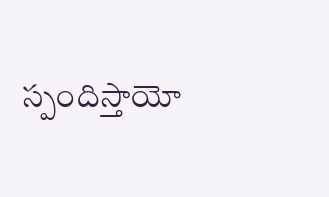స్పందిస్తాయో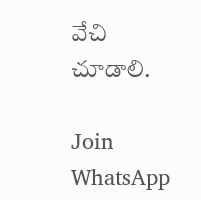వేచి చూడాలి.

Join WhatsApp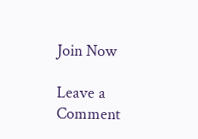Join Now

Leave a Comment